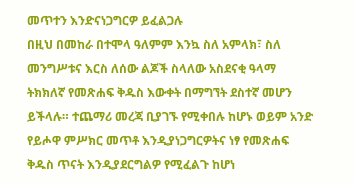መጥተን እንድናነጋግርዎ ይፈልጋሉ
በዚህ በመከራ በተሞላ ዓለምም እንኳ ስለ አምላክ፣ ስለ መንግሥቱና እርስ ለሰው ልጆች ስላለው አስደናቂ ዓላማ ትክክለኛ የመጽሐፍ ቅዱስ እውቀት በማግኘት ደስተኛ መሆን ይችላሉ። ተጨማሪ መረጃ ቢያገኙ የሚቀበሉ ከሆኑ ወይም አንድ የይሖዋ ምሥክር መጥቶ እንዲያነጋግርዎትና ነፃ የመጽሐፍ ቅዱስ ጥናት እንዲያደርግልዎ የሚፈልጉ ከሆነ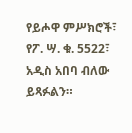የይሖዋ ምሥክሮች፣ የፖ. ሣ. ቁ. 5522፣ አዲስ አበባ ብለው ይጻፉልን።